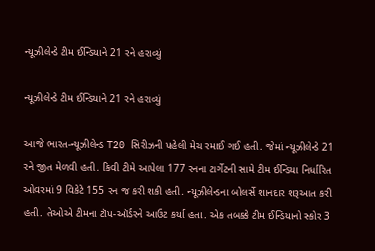ન્યૂઝીલેન્ડે ટીમ ઈન્ડિયાને 21 રને હરાવ્યું

ન્યૂઝીલેન્ડે ટીમ ઈન્ડિયાને 21 રને હરાવ્યું

આજે ભારત-ન્યૂઝીલેન્ડ T20 સિરીઝની પહેલી મેચ રમાઈ ગઈ હતી. જેમાં ન્યૂઝીલેન્ડે 21 રને જીત મેળવી હતી. કિવી ટીમે આપેલા 177 રનના ટાર્ગેટની સામે ટીમ ઈન્ડિયા નિર્ધારિત ઓવરમાં 9 વિકેટે 155 રન જ કરી શકી હતી. ન્યૂઝીલેન્ડના બોલર્સે શાનદાર શરૂઆત કરી હતી. તેઓએ ટીમના ટૉપ-ઑર્ડરને આઉટ કર્યા હતા. એક તબક્કે ટીમ ઈન્ડિયાનો સ્કોર 3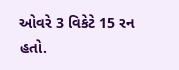ઓવરે 3 વિકેટે 15 રન હતો.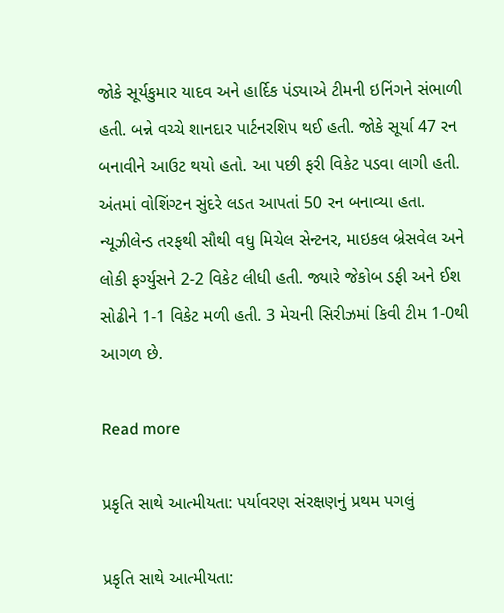જોકે સૂર્યકુમાર યાદવ અને હાર્દિક પંડ્યાએ ટીમની ઇનિંગને સંભાળી હતી. બન્ને વચ્ચે શાનદાર પાર્ટનરશિપ થઈ હતી. જોકે સૂર્યા 47 રન બનાવીને આઉટ થયો હતો. આ પછી ફરી વિકેટ પડવા લાગી હતી. અંતમાં વોશિંગ્ટન સુંદરે લડત આપતાં 50 રન બનાવ્યા હતા. ન્યૂઝીલેન્ડ તરફથી સૌથી વધુ મિચેલ સેન્ટનર, માઇકલ બ્રેસવેલ અને લોકી ફર્ગ્યુસને 2-2 વિકેટ લીધી હતી. જ્યારે જેકોબ ડફી અને ઈશ સોઢીને 1-1 વિકેટ મળી હતી. 3 મેચની સિરીઝમાં કિવી ટીમ 1-0થી આગળ છે.

Read more

પ્રકૃતિ સાથે આત્મીયતા: પર્યાવરણ સંરક્ષણનું પ્રથમ પગલું

પ્રકૃતિ સાથે આત્મીયતા: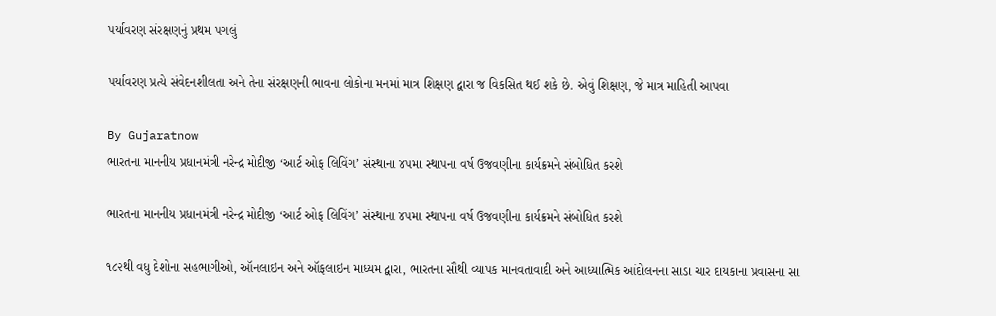પર્યાવરણ સંરક્ષણનું પ્રથમ પગલું

પર્યાવરણ પ્રત્યે સંવેદનશીલતા અને તેના સંરક્ષણની ભાવના લોકોના મનમાં માત્ર શિક્ષણ દ્વારા જ વિકસિત થઈ શકે છે. એવું શિક્ષણ, જે માત્ર માહિતી આપવા

By Gujaratnow
ભારતના માનનીય પ્રધાનમંત્રી નરેન્દ્ર મોદીજી ‘આર્ટ ઓફ લિવિંગ’ સંસ્થાના ૪૫મા સ્થાપના વર્ષ ઉજવણીના કાર્યક્રમને સંબોધિત કરશે

ભારતના માનનીય પ્રધાનમંત્રી નરેન્દ્ર મોદીજી ‘આર્ટ ઓફ લિવિંગ’ સંસ્થાના ૪૫મા સ્થાપના વર્ષ ઉજવણીના કાર્યક્રમને સંબોધિત કરશે

૧૮૨થી વધુ દેશોના સહભાગીઓ, ઑનલાઇન અને ઑફલાઇન માધ્યમ દ્વારા, ભારતના સૌથી વ્યાપક માનવતાવાદી અને આધ્યાત્મિક આંદોલનના સાડા ચાર દાયકાના પ્રવાસના સા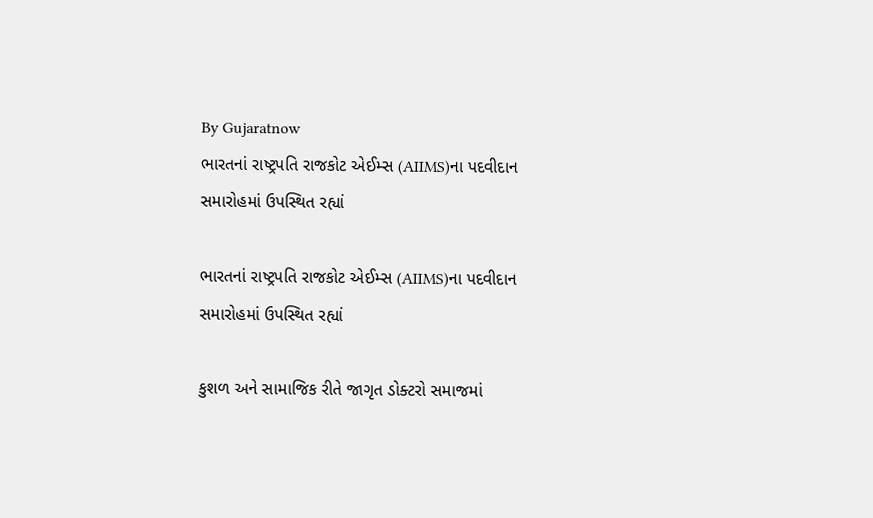By Gujaratnow
ભારતનાં રાષ્ટ્રપતિ રાજકોટ એઈમ્સ (AIIMS)ના પદવીદાન સમારોહમાં ઉપસ્થિત રહ્યાં

ભારતનાં રાષ્ટ્રપતિ રાજકોટ એઈમ્સ (AIIMS)ના પદવીદાન સમારોહમાં ઉપસ્થિત રહ્યાં

કુશળ અને સામાજિક રીતે જાગૃત ડોક્ટરો સમાજમાં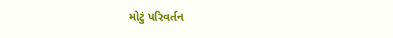મોટું પરિવર્તન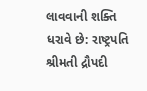લાવવાની શક્તિ ધરાવે છે: રાષ્ટ્રપતિ શ્રીમતી દ્રૌપદી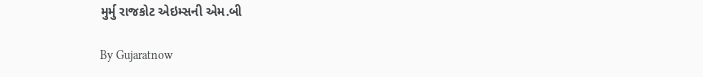મુર્મુ રાજકોટ એઇમ્સની એમ.બી

By Gujaratnow